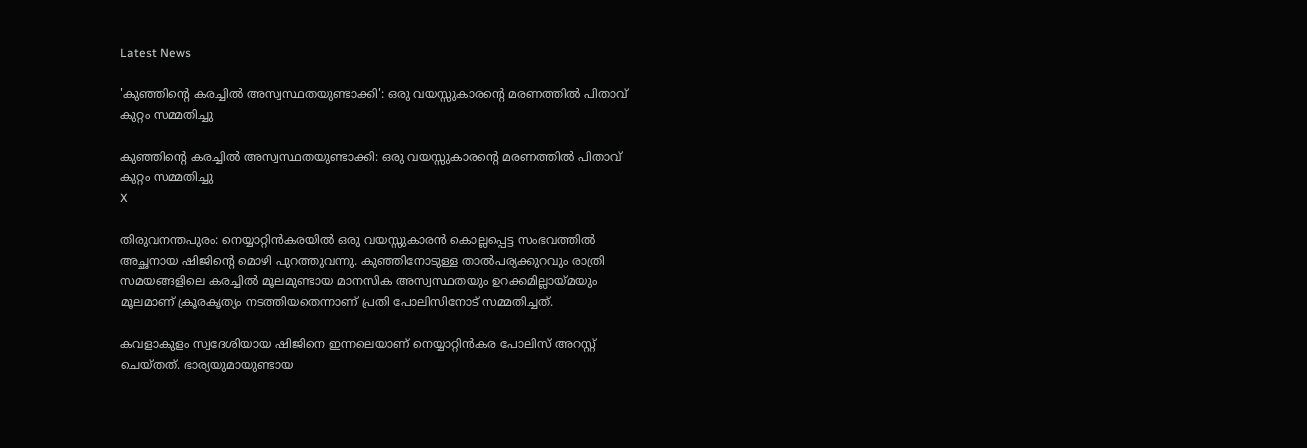Latest News

'കുഞ്ഞിന്റെ കരച്ചില്‍ അസ്വസ്ഥതയുണ്ടാക്കി': ഒരു വയസ്സുകാരന്റെ മരണത്തില്‍ പിതാവ് കുറ്റം സമ്മതിച്ചു

കുഞ്ഞിന്റെ കരച്ചില്‍ അസ്വസ്ഥതയുണ്ടാക്കി: ഒരു വയസ്സുകാരന്റെ മരണത്തില്‍ പിതാവ് കുറ്റം സമ്മതിച്ചു
X

തിരുവനന്തപുരം: നെയ്യാറ്റിന്‍കരയില്‍ ഒരു വയസ്സുകാരന്‍ കൊല്ലപ്പെട്ട സംഭവത്തില്‍ അച്ഛനായ ഷിജിന്റെ മൊഴി പുറത്തുവന്നു. കുഞ്ഞിനോടുള്ള താല്‍പര്യക്കുറവും രാത്രി സമയങ്ങളിലെ കരച്ചില്‍ മൂലമുണ്ടായ മാനസിക അസ്വസ്ഥതയും ഉറക്കമില്ലായ്മയും മൂലമാണ് ക്രൂരകൃത്യം നടത്തിയതെന്നാണ് പ്രതി പോലിസിനോട് സമ്മതിച്ചത്.

കവളാകുളം സ്വദേശിയായ ഷിജിനെ ഇന്നലെയാണ് നെയ്യാറ്റിന്‍കര പോലിസ് അറസ്റ്റ് ചെയ്തത്. ഭാര്യയുമായുണ്ടായ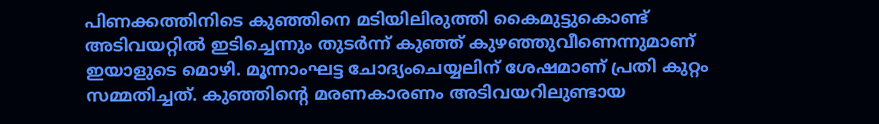പിണക്കത്തിനിടെ കുഞ്ഞിനെ മടിയിലിരുത്തി കൈമുട്ടുകൊണ്ട് അടിവയറ്റില്‍ ഇടിച്ചെന്നും തുടര്‍ന്ന് കുഞ്ഞ് കുഴഞ്ഞുവീണെന്നുമാണ് ഇയാളുടെ മൊഴി. മൂന്നാംഘട്ട ചോദ്യംചെയ്യലിന് ശേഷമാണ് പ്രതി കുറ്റം സമ്മതിച്ചത്. കുഞ്ഞിന്റെ മരണകാരണം അടിവയറിലുണ്ടായ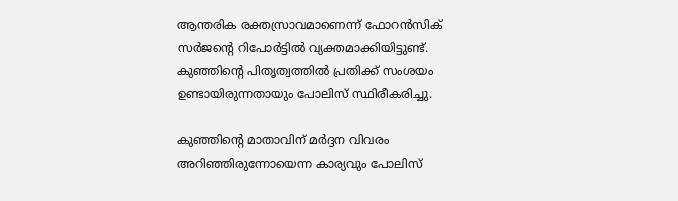ആന്തരിക രക്തസ്രാവമാണെന്ന് ഫോറന്‍സിക് സര്‍ജന്റെ റിപോര്‍ട്ടില്‍ വ്യക്തമാക്കിയിട്ടുണ്ട്. കുഞ്ഞിന്റെ പിതൃത്വത്തില്‍ പ്രതിക്ക് സംശയം ഉണ്ടായിരുന്നതായും പോലിസ് സ്ഥിരീകരിച്ചു.

കുഞ്ഞിന്റെ മാതാവിന് മര്‍ദ്ദന വിവരം അറിഞ്ഞിരുന്നോയെന്ന കാര്യവും പോലിസ്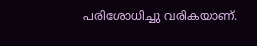പരിശോധിച്ചു വരികയാണ്.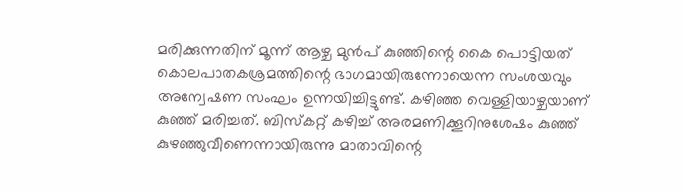മരിക്കുന്നതിന് മൂന്ന് ആഴ്ച മുന്‍പ് കുഞ്ഞിന്റെ കൈ പൊട്ടിയത് കൊലപാതകശ്രമത്തിന്റെ ഭാഗമായിരുന്നോയെന്ന സംശയവും അന്വേഷണ സംഘം ഉന്നയിച്ചിട്ടുണ്ട്. കഴിഞ്ഞ വെള്ളിയാഴ്ചയാണ് കുഞ്ഞ് മരിച്ചത്. ബിസ്‌കറ്റ് കഴിച്ച് അരമണിക്കൂറിനുശേഷം കുഞ്ഞ് കുഴഞ്ഞുവീണെന്നായിരുന്നു മാതാവിന്റെ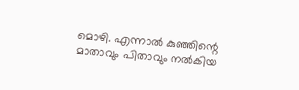മൊഴി. എന്നാല്‍ കുഞ്ഞിന്റെ മാതാവും പിതാവും നല്‍കിയ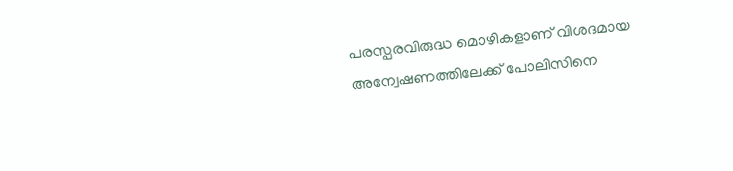പരസ്പരവിരുദ്ധ മൊഴികളാണ് വിശദമായ അന്വേഷണത്തിലേക്ക് പോലിസിനെ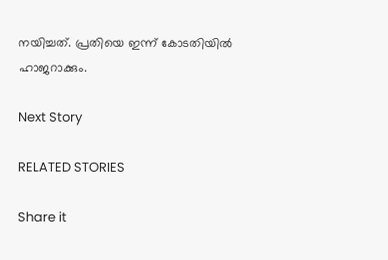നയിച്ചത്. പ്രതിയെ ഇന്ന് കോടതിയില്‍ ഹാജറാക്കും.

Next Story

RELATED STORIES

Share it